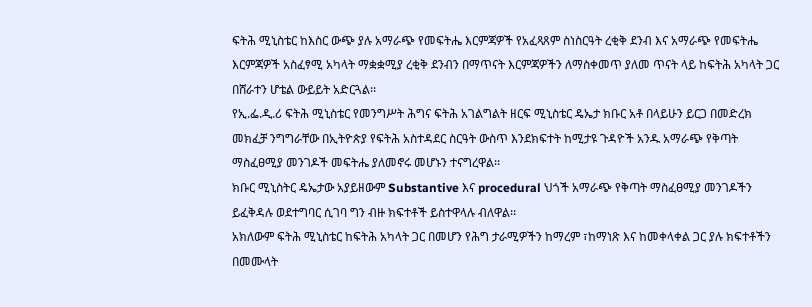ፍትሕ ሚኒስቴር ከእስር ውጭ ያሉ አማራጭ የመፍትሔ እርምጃዎች የአፈጻጸም ስነስርዓት ረቂቅ ደንብ እና አማራጭ የመፍትሔ እርምጃዎች አስፈፃሚ አካላት ማቋቋሚያ ረቂቅ ደንብን በማጥናት እርምጃዎችን ለማስቀመጥ ያለመ ጥናት ላይ ከፍትሕ አካላት ጋር በሸራተን ሆቴል ውይይት አድርጓል፡፡
የኢ.ፌ.ዲ.ሪ ፍትሕ ሚኒስቴር የመንግሥት ሕግና ፍትሕ አገልግልት ዘርፍ ሚኒስቴር ዴኤታ ክቡር አቶ በላይሁን ይርጋ በመድረክ መክፈቻ ንግግራቸው በኢትዮጵያ የፍትሕ አስተዳደር ስርዓት ውስጥ እንደክፍተት ከሚታዩ ጉዳዮች አንዱ አማራጭ የቅጣት ማስፈፀሚያ መንገዶች መፍትሔ ያለመኖሩ መሆኑን ተናግረዋል፡፡
ክቡር ሚኒስትር ዴኤታው አያይዘውም Substantive እና procedural ህጎች አማራጭ የቅጣት ማስፈፀሚያ መንገዶችን ይፈቅዳሉ ወደተግባር ሲገባ ግን ብዙ ክፍተቶች ይስተዋላሉ ብለዋል፡፡
አክለውም ፍትሕ ሚኒስቴር ከፍትሕ አካላት ጋር በመሆን የሕግ ታራሚዎችን ከማረም ፣ከማነጽ እና ከመቀላቀል ጋር ያሉ ክፍተቶችን በመሙላት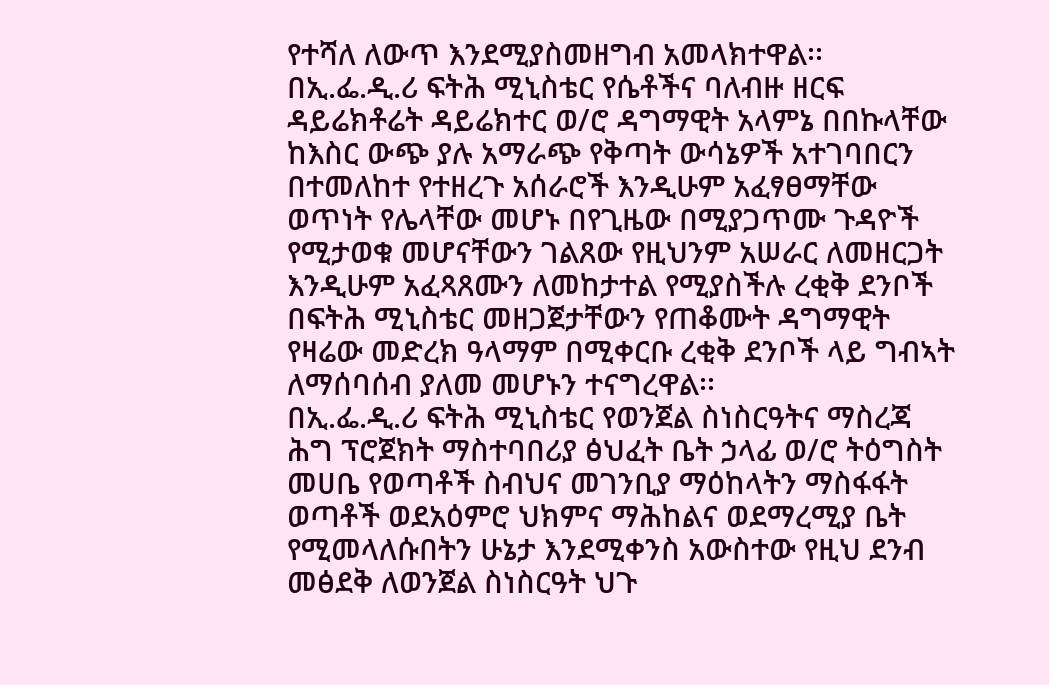የተሻለ ለውጥ እንደሚያስመዘግብ አመላክተዋል፡፡
በኢ.ፌ.ዲ.ሪ ፍትሕ ሚኒስቴር የሴቶችና ባለብዙ ዘርፍ ዳይሬክቶሬት ዳይሬክተር ወ/ሮ ዳግማዊት አላምኔ በበኩላቸው ከእስር ውጭ ያሉ አማራጭ የቅጣት ውሳኔዎች አተገባበርን በተመለከተ የተዘረጉ አሰራሮች እንዲሁም አፈፃፀማቸው ወጥነት የሌላቸው መሆኑ በየጊዜው በሚያጋጥሙ ጉዳዮች የሚታወቁ መሆናቸውን ገልጸው የዚህንም አሠራር ለመዘርጋት እንዲሁም አፈጻጸሙን ለመከታተል የሚያስችሉ ረቂቅ ደንቦች በፍትሕ ሚኒስቴር መዘጋጀታቸውን የጠቆሙት ዳግማዊት የዛሬው መድረክ ዓላማም በሚቀርቡ ረቂቅ ደንቦች ላይ ግብኣት ለማሰባሰብ ያለመ መሆኑን ተናግረዋል፡፡
በኢ.ፌ.ዲ.ሪ ፍትሕ ሚኒስቴር የወንጀል ስነስርዓትና ማስረጃ ሕግ ፕሮጀክት ማስተባበሪያ ፅህፈት ቤት ኃላፊ ወ/ሮ ትዕግስት መሀቤ የወጣቶች ስብህና መገንቢያ ማዕከላትን ማስፋፋት ወጣቶች ወደአዕምሮ ህክምና ማሕከልና ወደማረሚያ ቤት የሚመላለሱበትን ሁኔታ እንደሚቀንስ አውስተው የዚህ ደንብ መፅደቅ ለወንጀል ስነስርዓት ህጉ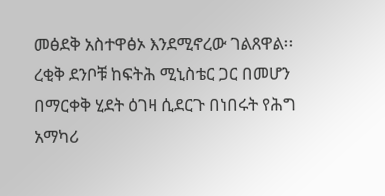መፅደቅ አስተዋፅኦ እንደሚኖረው ገልጸዋል፡፡
ረቂቅ ደንቦቹ ከፍትሕ ሚኒስቴር ጋር በመሆን በማርቀቅ ሂደት ዕገዛ ሲደርጉ በነበሩት የሕግ አማካሪ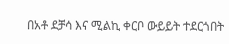በአቶ ደቻሳ እና ሚልኪ ቀርቦ ውይይት ተደርጎበት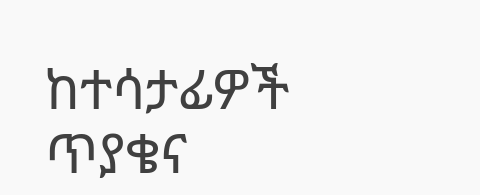ከተሳታፊዎች ጥያቄና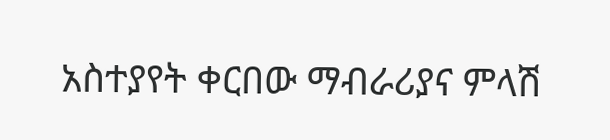አስተያየት ቀርበው ማብራሪያና ምላሽ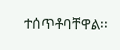ተሰጥቶባቸዋል፡፡